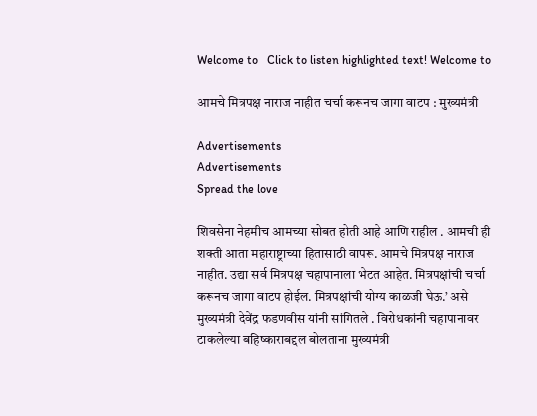Welcome to   Click to listen highlighted text! Welcome to

आमचे मित्रपक्ष नाराज नाहीत चर्चा करूनच जागा वाटप : मुख्यमंत्री

Advertisements
Advertisements
Spread the love

शिवसेना नेहमीच आमच्या सोबत होती आहे आणि राहील . आमची ही शक्ती आता महाराष्ट्राच्या हितासाठी वापरू. आमचे मित्रपक्ष नाराज नाहीत. उद्या सर्व मित्रपक्ष चहापानाला भेटत आहेत. मित्रपक्षांची चर्चा करूनच जागा वाटप होईल. मित्रपक्षांची योग्य काळजी घेऊ.’ असे मुख्यमंत्री देवेंद्र फडणवीस यांनी सांगितले . विरोधकांनी चहापानावर टाकलेल्या बहिष्काराबद्दल बोलताना मुख्यमंत्री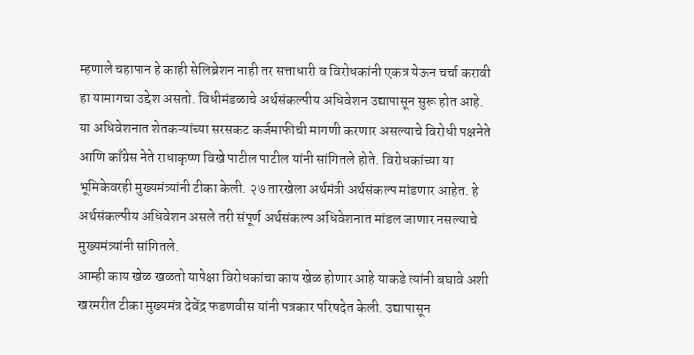म्हणाले चहापान हे काही सेलिब्रेशन नाही तर सत्ताधारी व विरोधकांनी एकत्र येऊन चर्चा करावी हा यामागचा उद्देश असतो. विधीमंडळाचे अर्थसंकल्पीय अधिवेशन उद्यापासून सुरू होत आहे. या अधिवेशनात शेतकऱ्यांच्या सरसकट कर्जमाफीची मागणी करणार असल्याचे विरोधी पक्षनेते आणि काँग्रेस नेते राधाकृष्ण विखे पाटील पाटील यांनी सांगितले होते. विरोधकांच्या या भूमिकेवरही मुख्यमंत्र्यांनी टीका केली. २७ तारखेला अर्थमंत्री अर्थसंकल्प मांडणार आहेत. हे अर्थसंकल्पीय अधिवेशन असले तरी संपूर्ण अर्थसंकल्प अधिवेशनात मांडल जाणार नसल्याचे मुख्यमंत्र्यांनी सांगितले.
आम्ही काय खेळ खळतो यापेक्षा विरोधकांचा काय खेळ होणार आहे याकडे त्यांनी बघावे अशी खरमरीत टीका मुख्यमंत्र देवेंद्र फडणवीस यांनी पत्रकार परिषदेत केली. उद्यापासून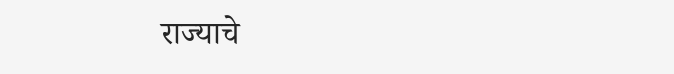राज्याचे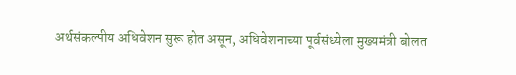अर्थसंकल्पीय अधिवेशन सुरू होत असून, अधिवेशनाच्या पूर्वसंध्येला मुख्यमंत्री बोलत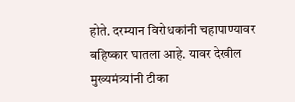होते. दरम्यान विरोधकांनी चहापाण्यावर बहिष्कार घातला आहे. यावर देखील मुख्यमंत्र्यांनी टीका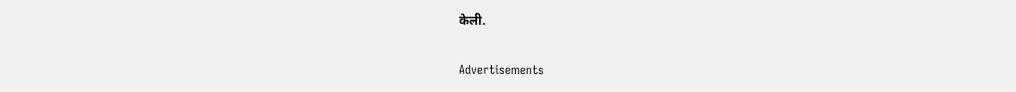केली.

Advertisements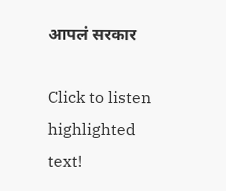आपलं सरकार

Click to listen highlighted text!